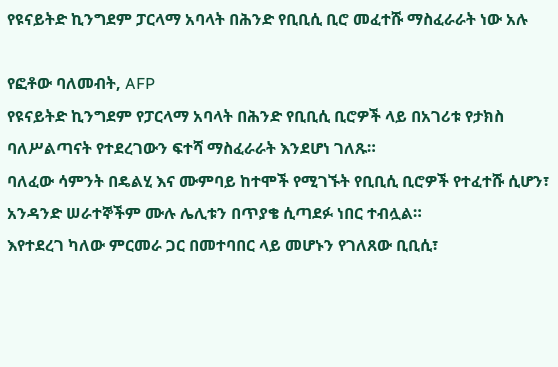የዩናይትድ ኪንግደም ፓርላማ አባላት በሕንድ የቢቢሲ ቢሮ መፈተሹ ማስፈራራት ነው አሉ

የፎቶው ባለመብት, AFP
የዩናይትድ ኪንግደም የፓርላማ አባላት በሕንድ የቢቢሲ ቢሮዎች ላይ በአገሪቱ የታክስ ባለሥልጣናት የተደረገውን ፍተሻ ማስፈራራት እንደሆነ ገለጹ።
ባለፈው ሳምንት በዴልሂ እና ሙምባይ ከተሞች የሚገኙት የቢቢሲ ቢሮዎች የተፈተሹ ሲሆን፣ አንዳንድ ሠራተኞችም ሙሉ ሌሊቱን በጥያቄ ሲጣደፉ ነበር ተብሏል።
እየተደረገ ካለው ምርመራ ጋር በመተባበር ላይ መሆኑን የገለጸው ቢቢሲ፣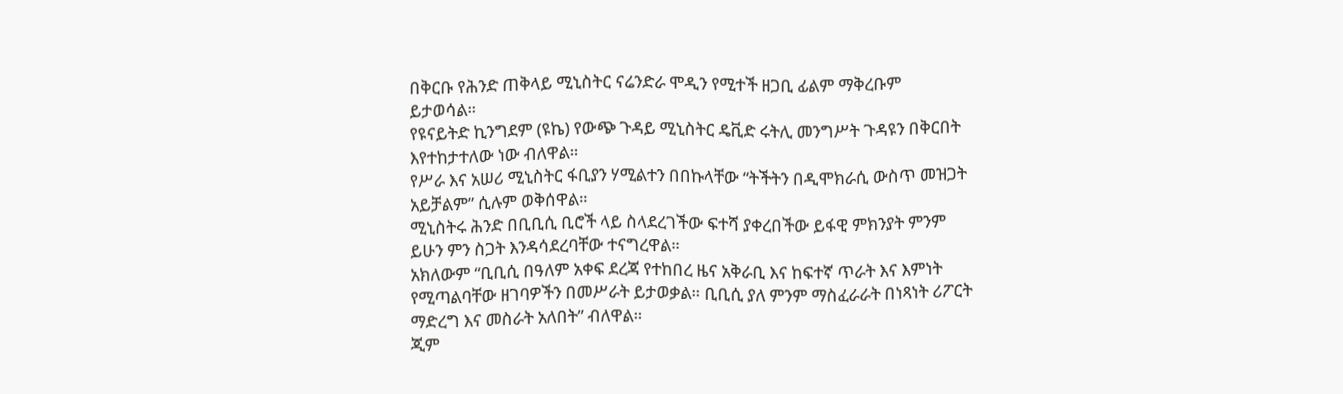በቅርቡ የሕንድ ጠቅላይ ሚኒስትር ናሬንድራ ሞዲን የሚተች ዘጋቢ ፊልም ማቅረቡም ይታወሳል።
የዩናይትድ ኪንግደም (ዩኬ) የውጭ ጉዳይ ሚኒስትር ዴቪድ ሩትሊ መንግሥት ጉዳዩን በቅርበት እየተከታተለው ነው ብለዋል።
የሥራ እና አሠሪ ሚኒስትር ፋቢያን ሃሚልተን በበኩላቸው “ትችትን በዲሞክራሲ ውስጥ መዝጋት አይቻልም” ሲሉም ወቅሰዋል።
ሚኒስትሩ ሕንድ በቢቢሲ ቢሮች ላይ ስላደረገችው ፍተሻ ያቀረበችው ይፋዊ ምክንያት ምንም ይሁን ምን ስጋት እንዳሳደረባቸው ተናግረዋል።
አክለውም “ቢቢሲ በዓለም አቀፍ ደረጃ የተከበረ ዜና አቅራቢ እና ከፍተኛ ጥራት እና እምነት የሚጣልባቸው ዘገባዎችን በመሥራት ይታወቃል። ቢቢሲ ያለ ምንም ማስፈራራት በነጻነት ሪፖርት ማድረግ እና መስራት አለበት” ብለዋል።
ጂም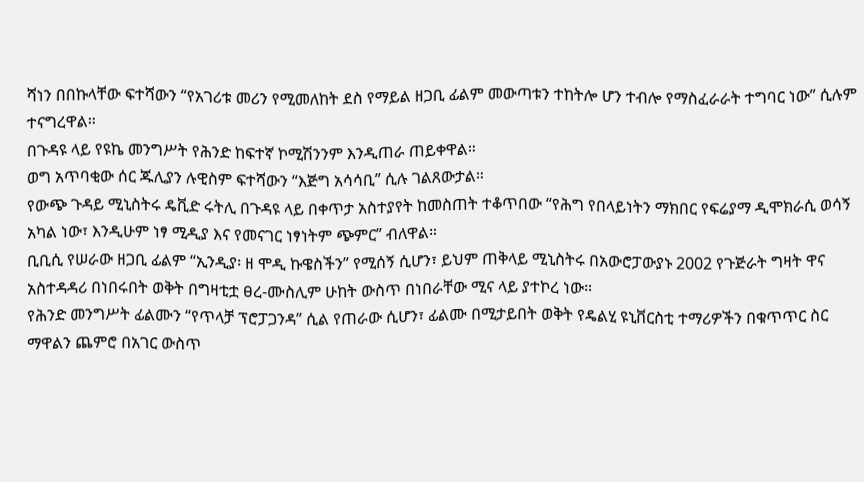ሻነን በበኩላቸው ፍተሻውን “የአገሪቱ መሪን የሚመለከት ደስ የማይል ዘጋቢ ፊልም መውጣቱን ተከትሎ ሆን ተብሎ የማስፈራራት ተግባር ነው” ሲሉም ተናግረዋል።
በጉዳዩ ላይ የዩኬ መንግሥት የሕንድ ከፍተኛ ኮሚሽንንም እንዲጠራ ጠይቀዋል።
ወግ አጥባቂው ሰር ጁሊያን ሉዊስም ፍተሻውን “እጅግ አሳሳቢ” ሲሉ ገልጸውታል።
የውጭ ጉዳይ ሚኒስትሩ ዴቪድ ሩትሊ በጉዳዩ ላይ በቀጥታ አስተያየት ከመስጠት ተቆጥበው “የሕግ የበላይነትን ማክበር የፍሬያማ ዲሞክራሲ ወሳኝ አካል ነው፣ እንዲሁም ነፃ ሚዲያ እና የመናገር ነፃነትም ጭምር” ብለዋል።
ቢቢሲ የሠራው ዘጋቢ ፊልም “ኢንዲያ፡ ዘ ሞዲ ኩዌስችን” የሚሰኝ ሲሆን፣ ይህም ጠቅላይ ሚኒስትሩ በአውሮፓውያኑ 2002 የጉጅራት ግዛት ዋና አስተዳዳሪ በነበሩበት ወቅት በግዛቲቷ ፀረ-ሙስሊም ሁከት ውስጥ በነበራቸው ሚና ላይ ያተኮረ ነው።
የሕንድ መንግሥት ፊልሙን “የጥላቻ ፕሮፓጋንዳ” ሲል የጠራው ሲሆን፣ ፊልሙ በሚታይበት ወቅት የዴልሂ ዩኒቨርስቲ ተማሪዎችን በቁጥጥር ስር ማዋልን ጨምሮ በአገር ውስጥ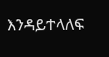እንዳይተላለፍ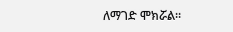ለማገድ ሞክሯል።